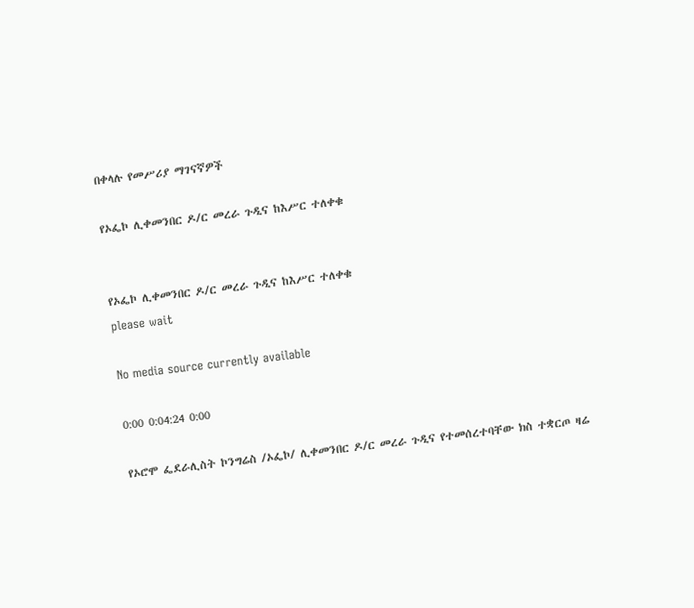በቀላሉ የመሥሪያ ማገናኛዎች

የኦፌኮ ሊቀመንበር ዶ/ር መረራ ጉዲና ከእሥር ተለቀቁ


የኦፌኮ ሊቀመንበር ዶ/ር መረራ ጉዲና ከእሥር ተለቀቁ
please wait

No media source currently available

0:00 0:04:24 0:00

የኦሮሞ ፌደራሊስት ኮንግሬስ /ኦፌኮ/ ሊቀመንበር ዶ/ር መረራ ጉዲና የተመሰረተባቸው ክስ ተቋርጦ ዛሬ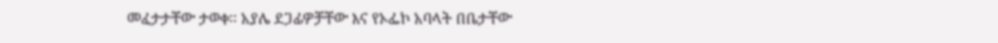መፈታታቸው ታወቀ፡፡ አያሌ ደጋፊዎቻቸው እና የኦፌኮ አባላት በቤታቸው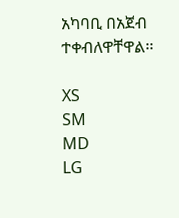አካባቢ በአጀብ ተቀብለዋቸዋል፡፡

XS
SM
MD
LG